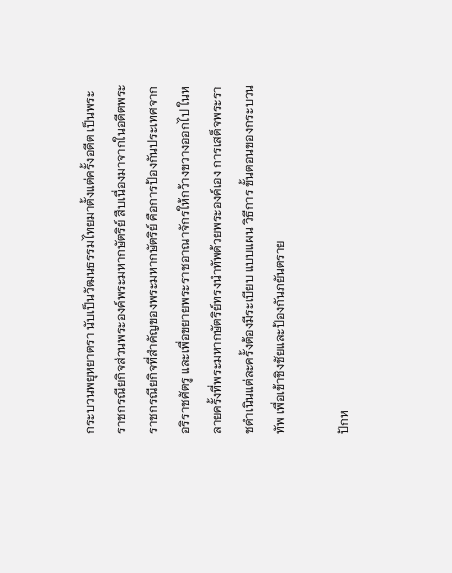กระบวนพยุหยาตรา นับเป็นวัฒนธรรมไทยมาตั้งแต่ครั้งอดีต เป็นพระราชกรณียกิจส่วนพระองค์พระมหากษัตริย์ สืบเนื่องมาจากในอดีตพระราชกรณียกิจที่สำคัญของพระมหากษัตริย์ คือการป้องกันประเทศจากอริราชศัตรู และเพื่อขยายพระราชอาณาจักรให้กว้างขวางออกไป ในหลายครั้งที่พระมหากษัตริย์ทรงนำทัพด้วยพระองค์เอง การเสด็จพระราชดำเนินแต่ละครั้งต้องมีระเบียบ แบบแผน วิธีการ ขั้นตอนของกระบวนทัพ เพื่อเข้าชิงชัยและป้องกันภยันตราย

ปักห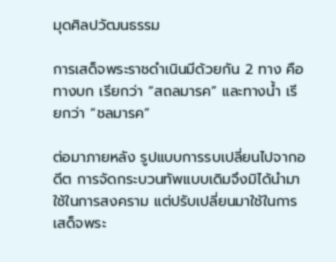มุดศิลปวัฒนธรรม

การเสด็จพระราชดำเนินมีด้วยกัน 2 ทาง คือทางบก เรียกว่า “สถลมารค” และทางน้ำ เรียกว่า “ชลมารค”

ต่อมาภายหลัง รูปแบบการรบเปลี่ยนไปจากอดีต การจัดกระบวนทัพแบบเดิมจึงมิได้นำมาใช้ในการสงคราม แต่ปรับเปลี่ยนมาใช้ในการเสด็จพระ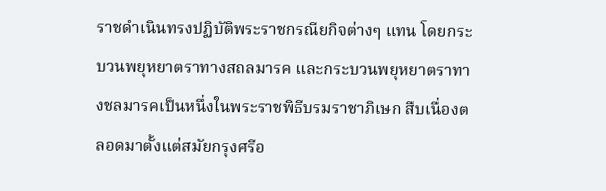ราชดำเนินทรงปฏิบัติพระราชกรณียกิจต่างๆ แทน โดยกระบวนพยุหยาตราทางสถลมารค และกระบวนพยุหยาตราทางชลมารคเป็นหนึ่งในพระราชพิธีบรมราชาภิเษก สืบเนื่องตลอดมาตั้งแต่สมัยกรุงศรีอ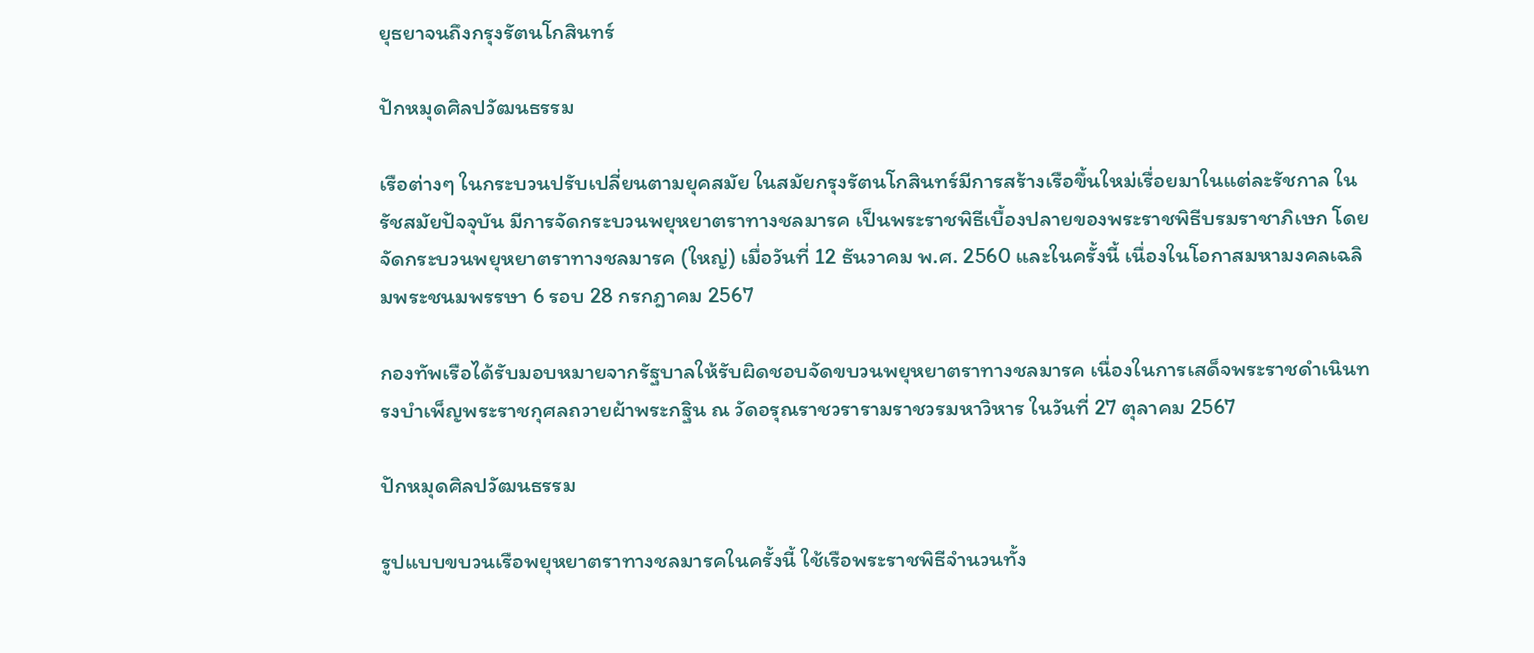ยุธยาจนถึงกรุงรัตนโกสินทร์

ปักหมุดศิลปวัฒนธรรม

เรือต่างๆ ในกระบวนปรับเปลี่ยนตามยุคสมัย ในสมัยกรุงรัตนโกสินทร์มีการสร้างเรือขึ้นใหม่เรื่อยมาในแต่ละรัชกาล ในรัชสมัยปัจจุบัน มีการจัดกระบวนพยุหยาตราทางชลมารค เป็นพระราชพิธีเบื้องปลายของพระราชพิธีบรมราชาภิเษก โดยจัดกระบวนพยุหยาตราทางชลมารค (ใหญ่) เมื่อวันที่ 12 ธันวาคม พ.ศ. 2560 และในครั้งนี้ เนื่องในโอกาสมหามงคลเฉลิมพระชนมพรรษา 6 รอบ 28 กรกฎาคม 2567

กองทัพเรือได้รับมอบหมายจากรัฐบาลให้รับผิดชอบจัดขบวนพยุหยาตราทางชลมารค เนื่องในการเสด็จพระราชดำเนินทรงบำเพ็ญพระราชกุศลถวายผ้าพระกฐิน ณ วัดอรุณราชวรารามราชวรมหาวิหาร ในวันที่ 27 ตุลาคม 2567

ปักหมุดศิลปวัฒนธรรม

รูปแบบขบวนเรือพยุหยาตราทางชลมารคในครั้งนี้ ใช้เรือพระราชพิธีจำนวนทั้ง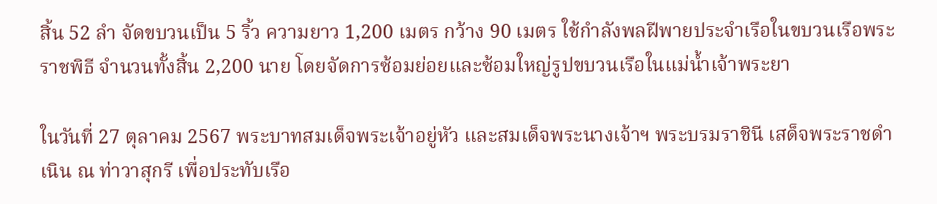สิ้น 52 ลำ จัดขบวนเป็น 5 ริ้ว ความยาว 1,200 เมตร กว้าง 90 เมตร ใช้กำลังพลฝีพายประจำเรือในขบวนเรือพระราชพิธี จำนวนทั้งสิ้น 2,200 นาย โดยจัดการซ้อมย่อยและซ้อมใหญ่รูปขบวนเรือในแม่น้ำเจ้าพระยา

ในวันที่ 27 ตุลาคม 2567 พระบาทสมเด็จพระเจ้าอยู่หัว และสมเด็จพระนางเจ้าฯ พระบรมราชินี เสด็จพระราชดำเนิน ณ ท่าวาสุกรี เพื่อประทับเรือ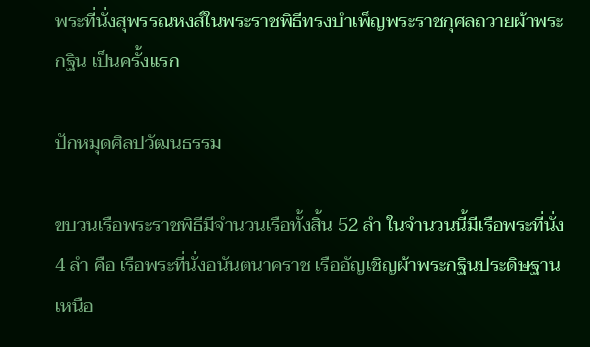พระที่นั่งสุพรรณหงส์ในพระราชพิธีทรงบำเพ็ญพระราชกุศลถวายผ้าพระกฐิน เป็นครั้งแรก

ปักหมุดศิลปวัฒนธรรม

ขบวนเรือพระราชพิธีมีจำนวนเรือทั้งสิ้น 52 ลำ ในจำนวนนี้มีเรือพระที่นั่ง 4 ลำ คือ เรือพระที่นั่งอนันตนาคราช เรืออัญเชิญผ้าพระกฐินประดิษฐานเหนือ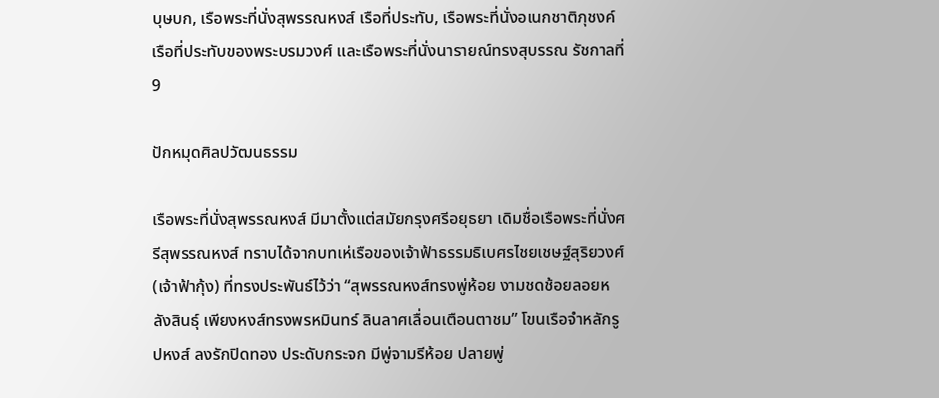บุษบก, เรือพระที่นั่งสุพรรณหงส์ เรือที่ประทับ, เรือพระที่นั่งอเนกชาติภุชงค์ เรือที่ประทับของพระบรมวงศ์ และเรือพระที่นั่งนารายณ์ทรงสุบรรณ รัชกาลที่ 9

ปักหมุดศิลปวัฒนธรรม

เรือพระที่นั่งสุพรรณหงส์ มีมาตั้งแต่สมัยกรุงศรีอยุธยา เดิมชื่อเรือพระที่นั่งศรีสุพรรณหงส์ ทราบได้จากบทเห่เรือของเจ้าฟ้าธรรมธิเบศรไชยเชษฐ์สุริยวงศ์ (เจ้าฟ้ากุ้ง) ที่ทรงประพันธ์ไว้ว่า “สุพรรณหงส์ทรงพู่ห้อย งามชดช้อยลอยหลังสินธุ์ เพียงหงส์ทรงพรหมินทร์ ลินลาศเลื่อนเตือนตาชม” โขนเรือจำหลักรูปหงส์ ลงรักปิดทอง ประดับกระจก มีพู่จามรีห้อย ปลายพู่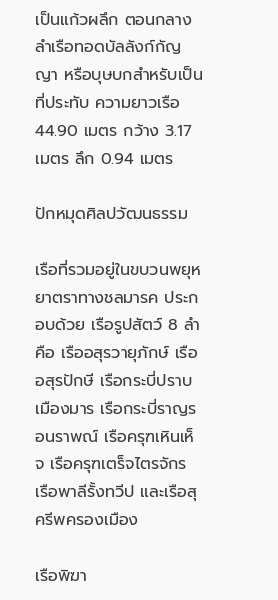เป็นแก้วผลึก ตอนกลางลำเรือทอดบัลลังก์กัญญา หรือบุษบกสำหรับเป็นที่ประทับ ความยาวเรือ 44.90 เมตร กว้าง 3.17 เมตร ลึก 0.94 เมตร

ปักหมุดศิลปวัฒนธรรม

เรือที่รวมอยู่ในขบวนพยุหยาตราทางชลมารค ประกอบด้วย เรือรูปสัตว์ 8 ลำ คือ เรืออสุรวายุภักษ์ เรืออสุรปักษี เรือกระบี่ปราบเมืองมาร เรือกระบี่ราญรอนราพณ์ เรือครุฑเหินเห็จ เรือครุฑเตร็จไตรจักร เรือพาลีรั้งทวีป และเรือสุครีพครองเมือง

เรือพิฆา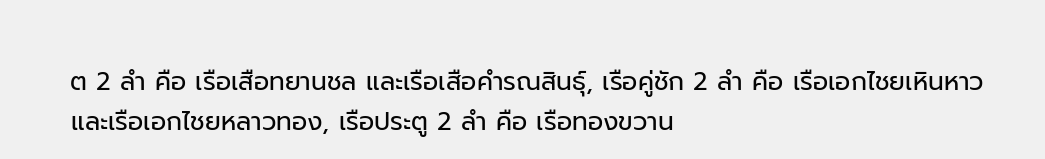ต 2 ลำ คือ เรือเสือทยานชล และเรือเสือคำรณสินธุ์, เรือคู่ชัก 2 ลำ คือ เรือเอกไชยเหินหาว และเรือเอกไชยหลาวทอง, เรือประตู 2 ลำ คือ เรือทองขวาน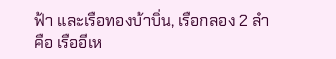ฟ้า และเรือทองบ้าบิ่น, เรือกลอง 2 ลำ คือ เรืออีเห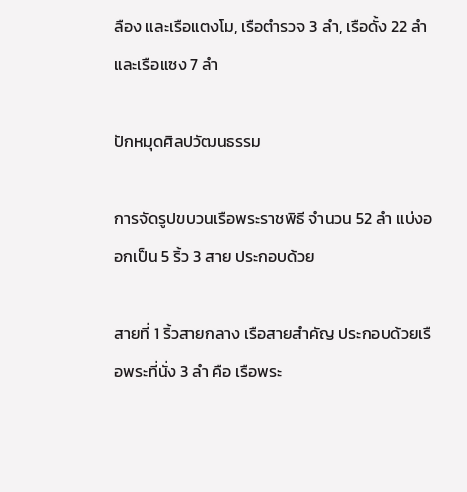ลือง และเรือแตงโม, เรือตำรวจ 3 ลำ, เรือดั้ง 22 ลำ และเรือแซง 7 ลำ

ปักหมุดศิลปวัฒนธรรม

การจัดรูปขบวนเรือพระราชพิธี จํานวน 52 ลํา แบ่งออกเป็น 5 ริ้ว 3 สาย ประกอบด้วย

สายที่ 1 ริ้วสายกลาง เรือสายสำคัญ ประกอบด้วยเรือพระที่นั่ง 3 ลำ คือ เรือพระ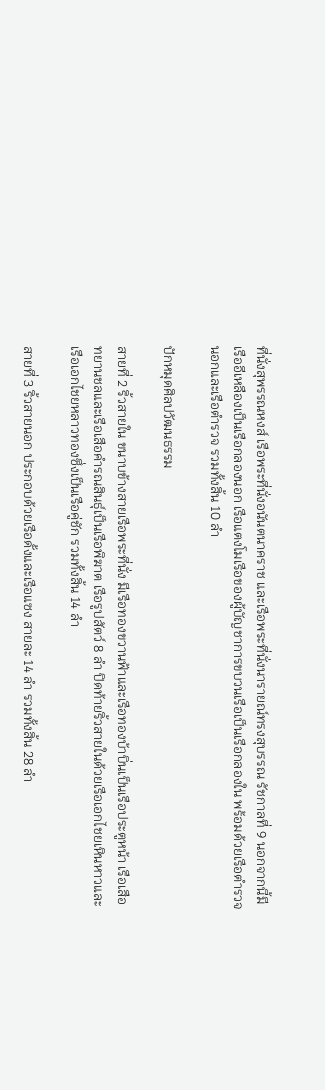ที่นั่งสุพรรณหงส์ เรือพระที่นั่งอนันตนาคราช และเรือพระที่นั่งนารายณ์ทรงสุบรรณ รัชกาลที่ 9 นอกจากนี้มีเรืออีเหลืองเป็นเรือกลองนอก เรือแตงโมเรือของผู้บัญชาการขบวนเรือเป็นเรือกลองใน พร้อมด้วยเรือตำรวจนอกและเรือตำรวจ รวมทั้งสิ้น 10 ลำ

ปักหมุดศิลปวัฒนธรรม

สายที่ 2 ริ้วสายใน ขนาบข้างสายเรือพระที่นั่ง มีเรือทองขวานฟ้าและเรือทองบ้าบิ่นเป็นเรือประตูหน้า เรือเสือทยานชลและเรือเสือคำรณสินธุ์เป็นเรือพิฆาต เรือรูปสัตว์ 8 ลำ ปิดท้ายริ้วสายในด้วยเรือเอกไชยเหินหาวและเรือเอกไชยหลาวทองซึ่งเป็นเรือคู่ชัก รวมทั้งสิ้น 14 ลำ

สายที่ 3 ริ้วสายนอก ประกอบด้วยเรือดั้งและเรือแซง สายละ 14 ลำ รวมทั้งสิ้น 28 ลำ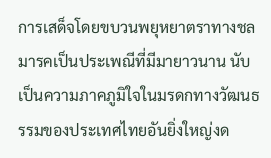การเสด็จโดยขบวนพยุหยาตราทางชลมารคเป็นประเพณีที่มีมายาวนาน นับเป็นความภาคภูมิใจในมรดกทางวัฒนธรรมของประเทศไทยอันยิ่งใหญ่งด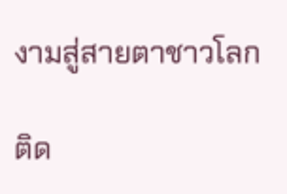งามสู่สายตาชาวโลก

ติด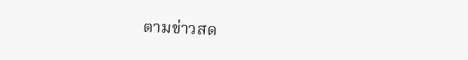ตามข่าวสด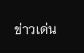ข่าวเด่น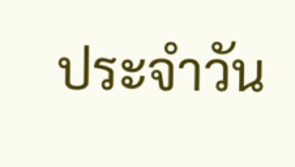ประจำวัน